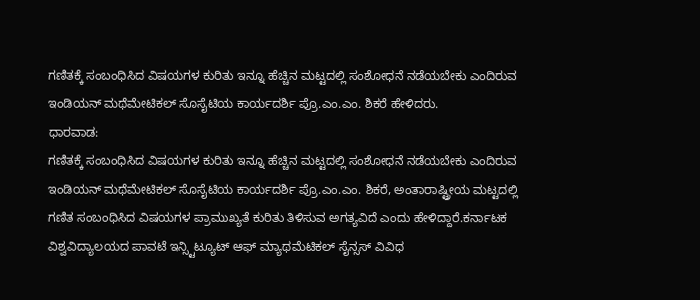ಗಣಿತಕ್ಕೆ ಸಂಬಂಧಿಸಿದ ವಿಷಯಗಳ ಕುರಿತು ಇನ್ನೂ ಹೆಚ್ಚಿನ ಮಟ್ಟದಲ್ಲಿ ಸಂಶೋಧನೆ ನಡೆಯಬೇಕು ಎಂದಿರುವ ಇಂಡಿಯನ್ ಮಥೆಮೇಟಿಕಲ್ ಸೊಸೈಟಿಯ ಕಾರ್ಯದರ್ಶಿ ಪ್ರೊ.ಎಂ.ಎಂ. ಶಿಕರೆ ಹೇಳಿದರು.
ಧಾರವಾಡ:
ಗಣಿತಕ್ಕೆ ಸಂಬಂಧಿಸಿದ ವಿಷಯಗಳ ಕುರಿತು ಇನ್ನೂ ಹೆಚ್ಚಿನ ಮಟ್ಟದಲ್ಲಿ ಸಂಶೋಧನೆ ನಡೆಯಬೇಕು ಎಂದಿರುವ ಇಂಡಿಯನ್ ಮಥೆಮೇಟಿಕಲ್ ಸೊಸೈಟಿಯ ಕಾರ್ಯದರ್ಶಿ ಪ್ರೊ.ಎಂ.ಎಂ. ಶಿಕರೆ, ಅಂತಾರಾಷ್ಟ್ರೀಯ ಮಟ್ಟದಲ್ಲಿ ಗಣಿತ ಸಂಬಂಧಿಸಿದ ವಿಷಯಗಳ ಪ್ರಾಮುಖ್ಯತೆ ಕುರಿತು ತಿಳಿಸುವ ಅಗತ್ಯವಿದೆ ಎಂದು ಹೇಳಿದ್ದಾರೆ.ಕರ್ನಾಟಕ ವಿಶ್ವವಿದ್ಯಾಲಯದ ಪಾವಟೆ ಇನ್ಸ್ಟಿಟ್ಯೂಟ್ ಆಫ್ ಮ್ಯಾಥಮೆಟಿಕಲ್ ಸೈನ್ಸಸ್ ವಿವಿಧ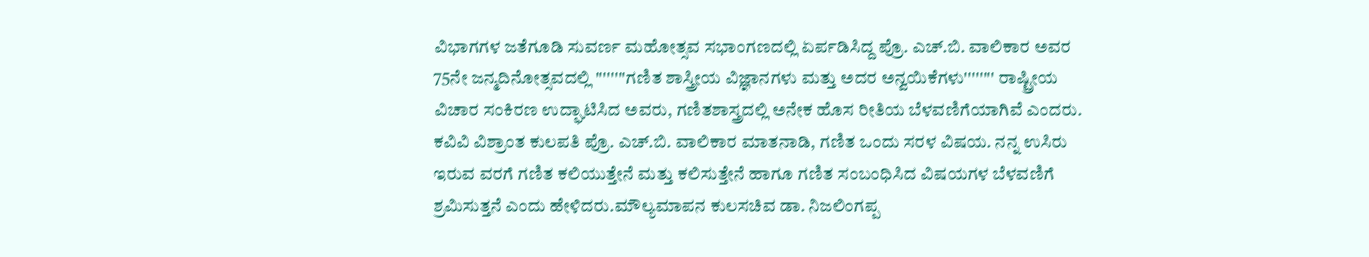ವಿಭಾಗಗಳ ಜತೆಗೂಡಿ ಸುವರ್ಣ ಮಹೋತ್ಸವ ಸಭಾಂಗಣದಲ್ಲಿ ಏರ್ಪಡಿಸಿದ್ದ ಪ್ರೊ. ಎಚ್.ಬಿ. ವಾಲಿಕಾರ ಅವರ 75ನೇ ಜನ್ಮದಿನೋತ್ಸವದಲ್ಲಿ ''''''''ಗಣಿತ ಶಾಸ್ತ್ರೀಯ ವಿಜ್ಞಾನಗಳು ಮತ್ತು ಅದರ ಅನ್ವಯಿಕೆಗಳು'''''''' ರಾಷ್ಟ್ರೀಯ ವಿಚಾರ ಸಂಕಿರಣ ಉದ್ಘಾಟಿಸಿದ ಅವರು, ಗಣಿತಶಾಸ್ತ್ರದಲ್ಲಿ ಅನೇಕ ಹೊಸ ರೀತಿಯ ಬೆಳವಣಿಗೆಯಾಗಿವೆ ಎಂದರು.
ಕವಿವಿ ವಿಶ್ರಾಂತ ಕುಲಪತಿ ಪ್ರೊ. ಎಚ್.ಬಿ. ವಾಲಿಕಾರ ಮಾತನಾಡಿ, ಗಣಿತ ಒಂದು ಸರಳ ವಿಷಯ. ನನ್ನ ಉಸಿರು ಇರುವ ವರಗೆ ಗಣಿತ ಕಲಿಯುತ್ತೇನೆ ಮತ್ತು ಕಲಿಸುತ್ತೇನೆ ಹಾಗೂ ಗಣಿತ ಸಂಬಂಧಿಸಿದ ವಿಷಯಗಳ ಬೆಳವಣಿಗೆ ಶ್ರಮಿಸುತ್ತನೆ ಎಂದು ಹೇಳಿದರು.ಮೌಲ್ಯಮಾಪನ ಕುಲಸಚಿವ ಡಾ. ನಿಜಲಿಂಗಪ್ಪ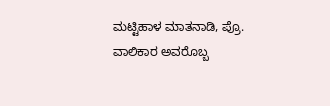ಮಟ್ಟಿಹಾಳ ಮಾತನಾಡಿ, ಪ್ರೊ. ವಾಲಿಕಾರ ಅವರೊಬ್ಬ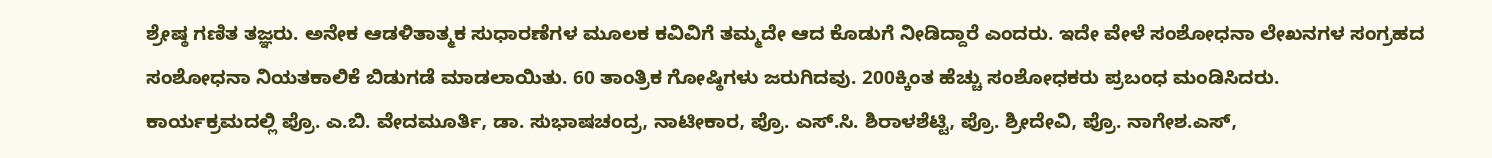ಶ್ರೇಷ್ಠ ಗಣಿತ ತಜ್ಞರು. ಅನೇಕ ಆಡಳಿತಾತ್ಮಕ ಸುಧಾರಣೆಗಳ ಮೂಲಕ ಕವಿವಿಗೆ ತಮ್ಮದೇ ಆದ ಕೊಡುಗೆ ನೀಡಿದ್ದಾರೆ ಎಂದರು. ಇದೇ ವೇಳೆ ಸಂಶೋಧನಾ ಲೇಖನಗಳ ಸಂಗ್ರಹದ ಸಂಶೋಧನಾ ನಿಯತಕಾಲಿಕೆ ಬಿಡುಗಡೆ ಮಾಡಲಾಯಿತು. 60 ತಾಂತ್ರಿಕ ಗೋಷ್ಠಿಗಳು ಜರುಗಿದವು. 200ಕ್ಕಿಂತ ಹೆಚ್ಚು ಸಂಶೋಧಕರು ಪ್ರಬಂಧ ಮಂಡಿಸಿದರು.
ಕಾರ್ಯಕ್ರಮದಲ್ಲಿ ಪ್ರೊ. ಎ.ಬಿ. ವೇದಮೂರ್ತಿ, ಡಾ. ಸುಭಾಷಚಂದ್ರ, ನಾಟೀಕಾರ, ಪ್ರೊ. ಎಸ್.ಸಿ. ಶಿರಾಳಶೆಟ್ಟಿ, ಪ್ರೊ. ಶ್ರೀದೇವಿ, ಪ್ರೊ. ನಾಗೇಶ.ಎಸ್,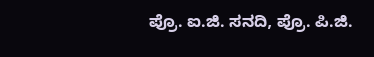ಪ್ರೊ. ಐ.ಜಿ. ಸನದಿ, ಪ್ರೊ. ಪಿ.ಜಿ.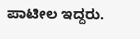ಪಾಟೀಲ ಇದ್ದರು.